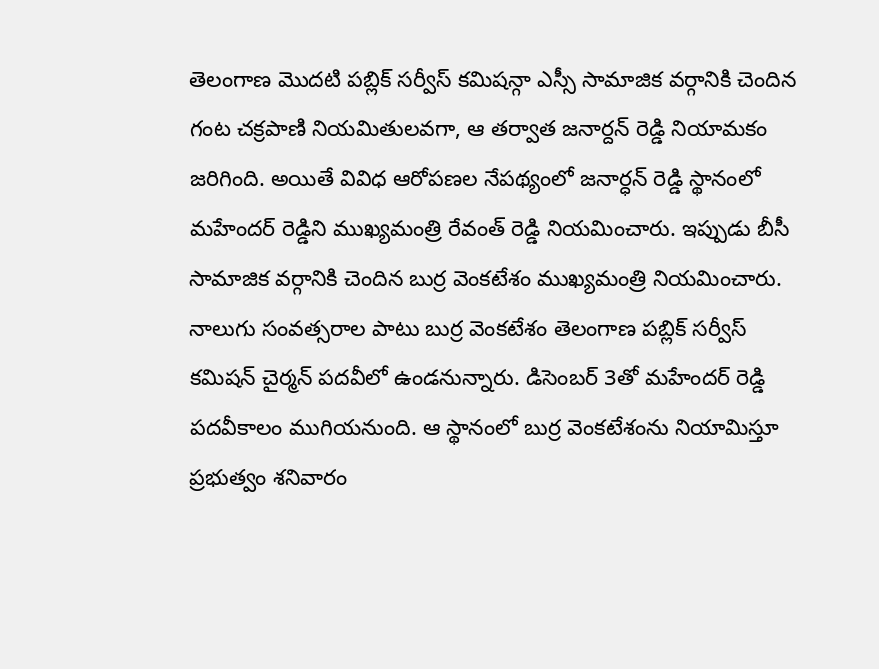తెలంగాణ మొదటి పబ్లిక్ సర్వీస్ కమిషన్గా ఎస్సీ సామాజిక వర్గానికి చెందిన గంట చక్రపాణి నియమితులవగా, ఆ తర్వాత జనార్దన్ రెడ్డి నియామకం జరిగింది. అయితే వివిధ ఆరోపణల నేపథ్యంలో జనార్ధన్ రెడ్డి స్థానంలో మహేందర్ రెడ్డిని ముఖ్యమంత్రి రేవంత్ రెడ్డి నియమించారు. ఇప్పుడు బీసీ సామాజిక వర్గానికి చెందిన బుర్ర వెంకటేశం ముఖ్యమంత్రి నియమించారు. నాలుగు సంవత్సరాల పాటు బుర్ర వెంకటేశం తెలంగాణ పబ్లిక్ సర్వీస్ కమిషన్ చైర్మన్ పదవీలో ఉండనున్నారు. డిసెంబర్ 3తో మహేందర్ రెడ్డి పదవీకాలం ముగియనుంది. ఆ స్థానంలో బుర్ర వెంకటేశంను నియామిస్తూ ప్రభుత్వం శనివారం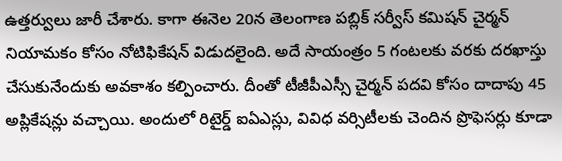ఉత్తర్వులు జారీ చేశారు. కాగా ఈనెల 20న తెలంగాణ పబ్లిక్ సర్వీస్ కమిషన్ చైర్మన్ నియామకం కోసం నోటిఫికేషన్ విడుదలైంది. అదే సాయంత్రం 5 గంటలకు వరకు దరఖాస్తు చేసుకునేందుకు అవకాశం కల్పించారు. దీంతో టీజీపీఎస్సీ చైర్మన్ పదవి కోసం దాదాపు 45 అప్లికేషన్లు వచ్చాయి. అందులో రిటైర్డ్ ఐఏఎస్లు, వివిధ వర్సిటీలకు చెందిన ప్రొఫెసర్లు కూడా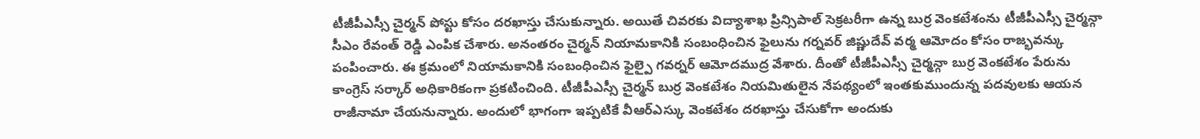టీజీపీఎస్సీ చైర్మన్ పోస్టు కోసం దరఖాస్తు చేసుకున్నారు. అయితే చివరకు విద్యాశాఖ ప్రిన్సిపాల్ సెక్రటరీగా ఉన్న బుర్ర వెంకటేశంను టీజీపీఎస్సీ చైర్మన్గా సీఎం రేవంత్ రెడ్డి ఎంపిక చేశారు. అనంతరం చైర్మన్ నియామకానికి సంబంధించిన ఫైలును గర్నవర్ జిష్ణుదేవ్ వర్మ ఆమోదం కోసం రాజ్భవన్కు పంపించారు. ఈ క్రమంలో నియామకానికి సంబంధించిన ఫైల్పై గవర్నర్ ఆమోదముద్ర వేశారు. దీంతో టీజీపీఎస్సీ చైర్మన్గా బుర్ర వెంకటేశం పేరును కాంగ్రెస్ సర్కార్ అధికారికంగా ప్రకటించింది. టీజీపీఎస్సీ చైర్మన్ బుర్ర వెంకటేశం నియమితులైన నేపథ్యంలో ఇంతకుముందున్న పదవులకు ఆయన రాజీనామా చేయనున్నారు. అందులో భాగంగా ఇప్పటికే వీఆర్ఎస్కు వెంకటేశం దరఖాస్తు చేసుకోగా అందుకు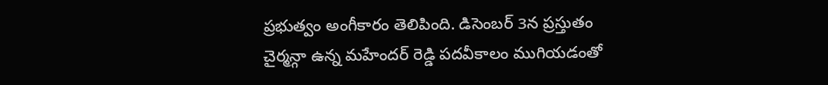ప్రభుత్వం అంగీకారం తెలిపింది. డిసెంబర్ 3న ప్రస్తుతం చైర్మన్గా ఉన్న మహేందర్ రెడ్డి పదవీకాలం ముగియడంతో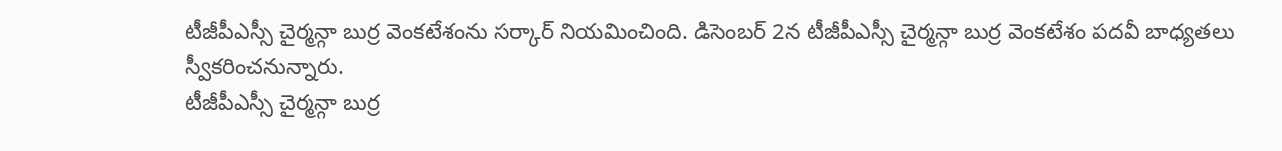టీజీపీఎస్సీ చైర్మన్గా బుర్ర వెంకటేశంను సర్కార్ నియమించింది. డిసెంబర్ 2న టీజీపీఎస్సీ చైర్మన్గా బుర్ర వెంకటేశం పదవీ బాధ్యతలు స్వీకరించనున్నారు.
టీజీపీఎస్సీ చైర్మన్గా బుర్ర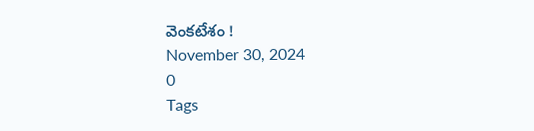వెంకటేశం !
November 30, 2024
0
Tags